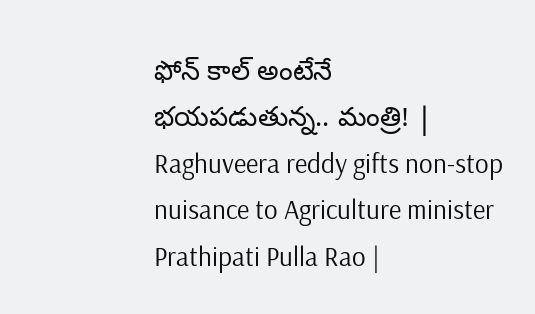ఫోన్ కాల్ అంటేనే భయపడుతున్న.. మంత్రి! | Raghuveera reddy gifts non-stop nuisance to Agriculture minister Prathipati Pulla Rao |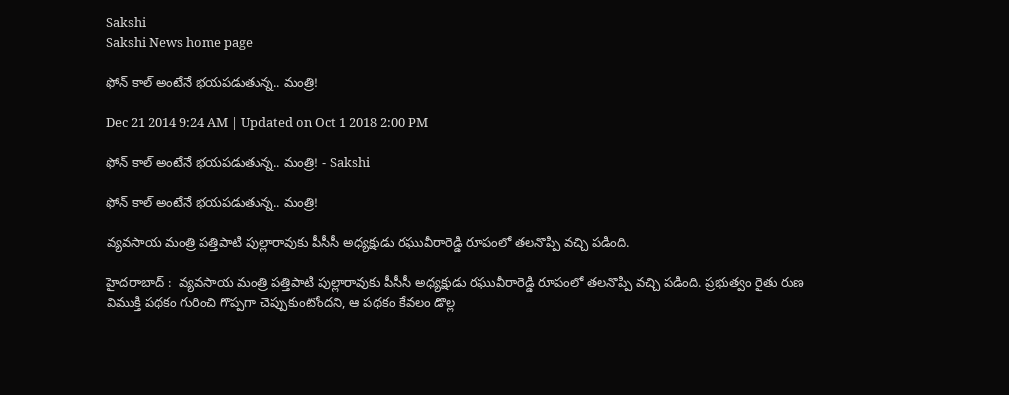Sakshi
Sakshi News home page

ఫోన్ కాల్ అంటేనే భయపడుతున్న.. మంత్రి!

Dec 21 2014 9:24 AM | Updated on Oct 1 2018 2:00 PM

ఫోన్ కాల్ అంటేనే భయపడుతున్న.. మంత్రి! - Sakshi

ఫోన్ కాల్ అంటేనే భయపడుతున్న.. మంత్రి!

వ్యవసాయ మంత్రి పత్తిపాటి పుల్లారావుకు పీసీసీ అధ్యక్షుడు రఘువీరారెడ్డి రూపంలో తలనొప్పి వచ్చి పడింది.

హైదరాబాద్ :  వ్యవసాయ మంత్రి పత్తిపాటి పుల్లారావుకు పీసీసీ అధ్యక్షుడు రఘువీరారెడ్డి రూపంలో తలనొప్పి వచ్చి పడింది. ప్రభుత్వం రైతు రుణ విముక్తి పథకం గురించి గొప్పగా చెప్పుకుంటోందని, ఆ పథకం కేవలం డొల్ల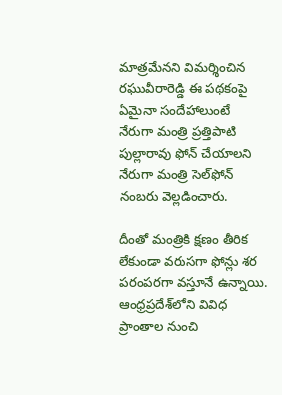మాత్రమేనని విమర్శించిన రఘువీరారెడ్డి ఈ పథకంపై ఏమైనా సందేహాలుంటే నేరుగా మంత్రి ప్రత్తిపాటి పుల్లారావు ఫోన్ చేయాలని నేరుగా మంత్రి సెల్‌ఫోన్ నంబరు వెల్లడించారు.

దీంతో మంత్రికి క్షణం తీరిక లేకుండా వరుసగా ఫోన్లు శర పరంపరగా వస్తూనే ఉన్నాయి. ఆంధ్రప్రదేశ్‌లోని వివిధ ప్రాంతాల నుంచి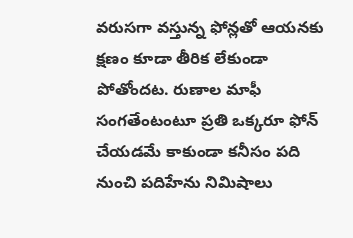వరుసగా వస్తున్న ఫోన్లతో ఆయనకు  క్షణం కూడా తీరిక లేకుండా పోతోందట. రుణాల మాఫీ సంగతేంటంటూ ప్రతి ఒక్కరూ ఫోన్ చేయడమే కాకుండా కనీసం పది నుంచి పదిహేను నిమిషాలు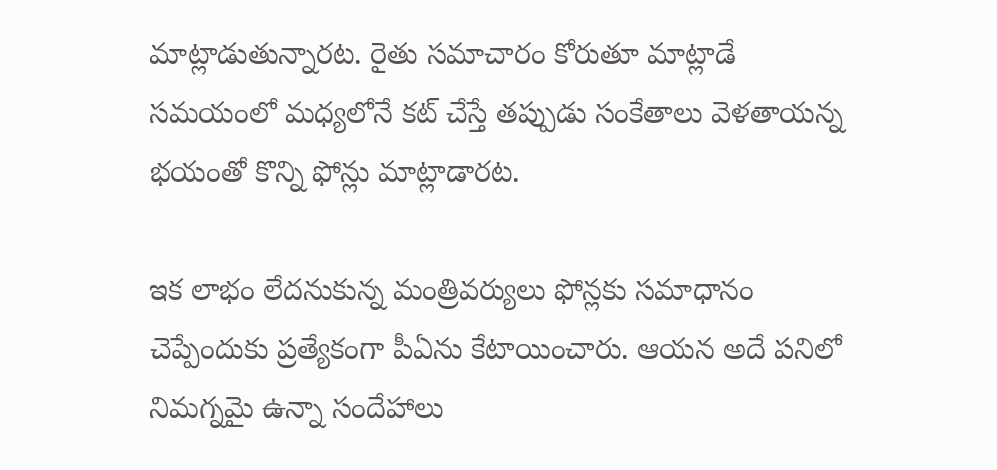మాట్లాడుతున్నారట. రైతు సమాచారం కోరుతూ మాట్లాడే సమయంలో మధ్యలోనే కట్ చేస్తే తప్పుడు సంకేతాలు వెళతాయన్న భయంతో కొన్ని ఫోన్లు మాట్లాడారట.

ఇక లాభం లేదనుకున్న మంత్రివర్యులు ఫోన్లకు సమాధానం చెప్పేందుకు ప్రత్యేకంగా పీఏను కేటాయించారు. ఆయన అదే పనిలో నిమగ్నమై ఉన్నా సందేహాలు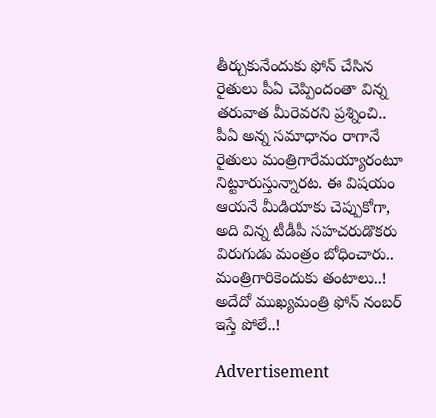తీర్చుకునేందుకు ఫోన్ చేసిన రైతులు పీఏ చెప్పిందంతా విన్న తరువాత మీరెవరని ప్రశ్నించి.. పీఏ అన్న సమాధానం రాగానే రైతులు మంత్రిగారేమయ్యారంటూ నిట్టూరుస్తున్నారట. ఈ విషయం ఆయనే మీడియాకు చెప్పుకోగా, అది విన్న టీడీపీ సహచరుడొకరు విరుగుడు మంత్రం బోధించారు.. మంత్రిగారికెందుకు తంటాలు..! అదేదో ముఖ్యమంత్రి ఫోన్ నంబర్ ఇస్తే పోలే..!

Advertisement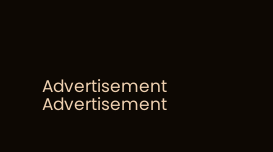Advertisement
Advertisement